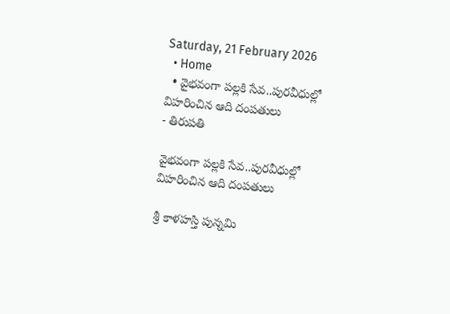Saturday, 21 February 2026
  • Home
  • వైభవంగా పల్లకి సేవ..పురవీధుల్లో విహరించిన ఆది దంపతులు
- తిరుపతి

వైభవంగా పల్లకి సేవ..పురవీధుల్లో విహరించిన ఆది దంపతులు

శ్రీ కాళహస్తి పున్నమి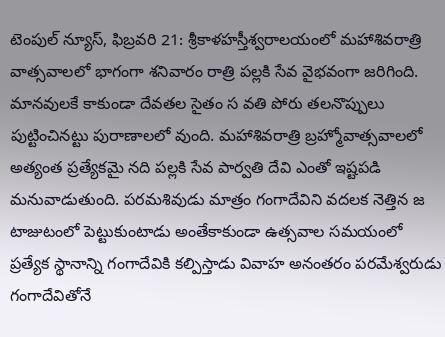టెంపుల్ న్యూస్, ఫిబ్రవరి 21: శ్రీకాళహస్తీశ్వరాలయంలో మహాశివరాత్రి వాత్సవాలలో భాగంగా శనివారం రాత్రి పల్లకి సేవ వైభవంగా జరిగింది. మానవులకే కాకుండా దేవతల సైతం స వతి పోరు తలనొప్పులు పుట్టించినట్టు పురాణాలలో వుంది. మహాశివరాత్రి బ్రహ్మోవాత్సవాలలో అత్యంత ప్రత్యేకమై నది పల్లకి సేవ పార్వతి దేవి ఎంతో ఇష్టపడి మనువాడుతుంది. పరమశివుడు మాత్రం గంగాదేవిని వదలక నెత్తిన జ టాజుటంలో పెట్టుకుంటాడు అంతేకాకుండా ఉత్సవాల సమయంలో ప్రత్యేక స్థానాన్ని గంగాదేవికి కల్పిస్తాడు వివాహ అనంతరం పరమేశ్వరుడు గంగాదేవితోనే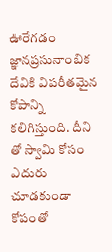ఊరేగడం జ్ఞానప్రసునాంబిక దేవికి విపరీతమైన కోపాన్ని కలిగిస్తుంది. దీని తో స్వామి కోసం ఎదురు చూడకుండా కోపంతో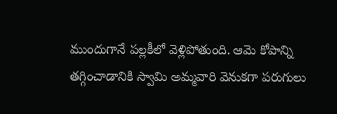ముందుగానే పల్లకీలో వెళ్లిపోతుంది. ఆమె కోపాన్ని తగ్గించాడానికి స్వామి అమ్మవారి వెనుకగా పరుగులు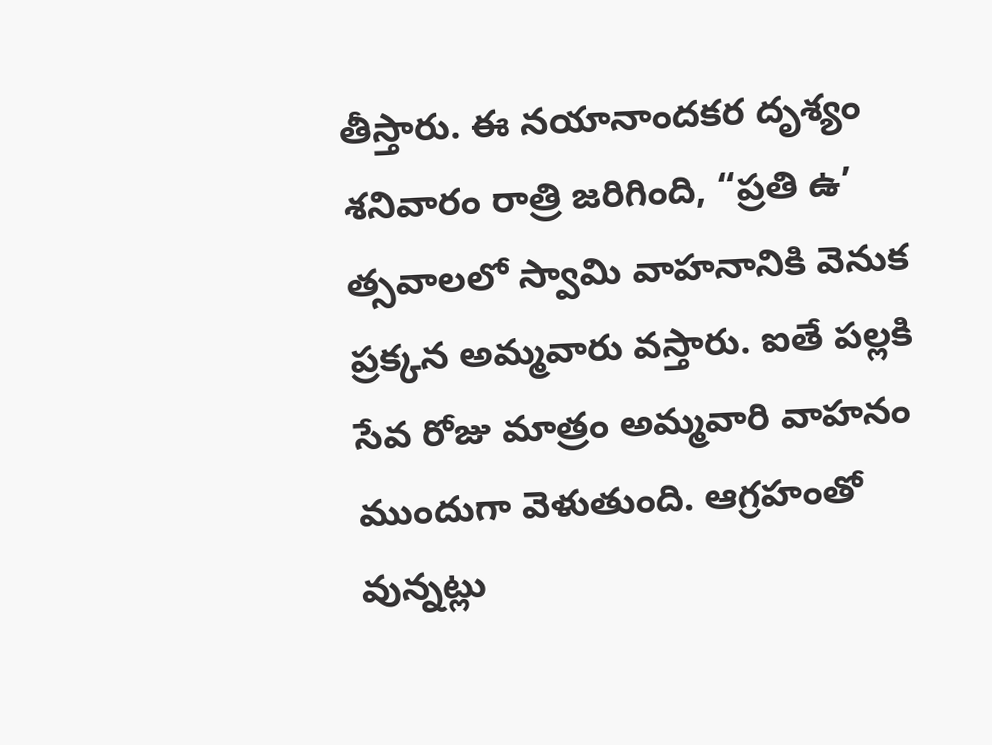తీస్తారు. ఈ నయానాందకర దృశ్యం శనివారం రాత్రి జరిగింది, “ప్రతి ఉ’ త్సవాలలో స్వామి వాహనానికి వెనుక ప్రక్కన అమ్మవారు వస్తారు. ఐతే పల్లకి సేవ రోజు మాత్రం అమ్మవారి వాహనం ముందుగా వెళుతుంది. ఆగ్రహంతో వున్నట్లు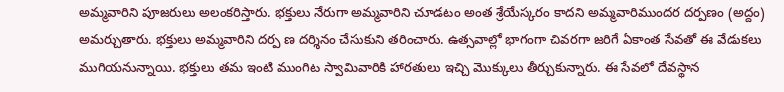అమ్మవారిని పూజరులు అలంకరిస్తారు. భక్తులు నేరుగా అమ్మవారిని చూడటం అంత శ్రేయేస్కరం కాదని అమ్మవారిముందర దర్పణం (అద్దం) అమర్చుతారు. భక్తులు అమ్మవారిని దర్ప ణ దర్శినం చేసుకుని తరించారు. ఉత్సవాల్లో భాగంగా చివరగా జరిగే ఏకాంత సేవతో ఈ వేడుకలు ముగియనున్నాయి. భక్తులు తమ ఇంటి ముంగిట స్వామివారికి హారతులు ఇచ్చి మొక్కులు తీర్చుకున్నారు. ఈ సేవలో దేవస్థాన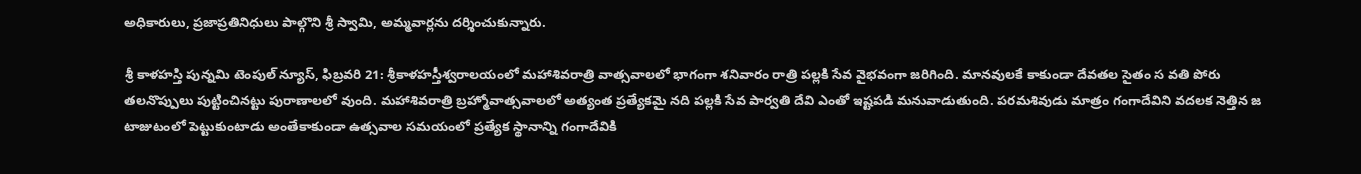అధికారులు, ప్రజాప్రతినిధులు పాల్గొని శ్రీ స్వామి, అమ్మవార్లను దర్శించుకున్నారు.

శ్రీ కాళహస్తి పున్నమి టెంపుల్ న్యూస్, ఫిబ్రవరి 21: శ్రీకాళహస్తీశ్వరాలయంలో మహాశివరాత్రి వాత్సవాలలో భాగంగా శనివారం రాత్రి పల్లకి సేవ వైభవంగా జరిగింది. మానవులకే కాకుండా దేవతల సైతం స వతి పోరు తలనొప్పులు పుట్టించినట్టు పురాణాలలో వుంది. మహాశివరాత్రి బ్రహ్మోవాత్సవాలలో అత్యంత ప్రత్యేకమై నది పల్లకి సేవ పార్వతి దేవి ఎంతో ఇష్టపడి మనువాడుతుంది. పరమశివుడు మాత్రం గంగాదేవిని వదలక నెత్తిన జ టాజుటంలో పెట్టుకుంటాడు అంతేకాకుండా ఉత్సవాల సమయంలో ప్రత్యేక స్థానాన్ని గంగాదేవికి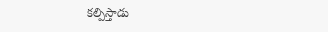కల్పిస్తాడు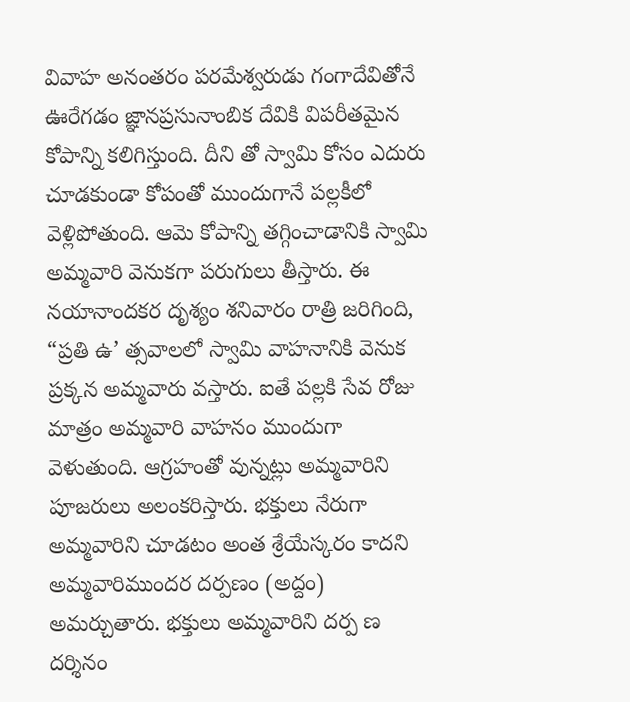వివాహ అనంతరం పరమేశ్వరుడు గంగాదేవితోనే ఊరేగడం జ్ఞానప్రసునాంబిక దేవికి విపరీతమైన కోపాన్ని కలిగిస్తుంది. దీని తో స్వామి కోసం ఎదురు చూడకుండా కోపంతో ముందుగానే పల్లకీలో వెళ్లిపోతుంది. ఆమె కోపాన్ని తగ్గించాడానికి స్వామి అమ్మవారి వెనుకగా పరుగులు తీస్తారు. ఈ నయానాందకర దృశ్యం శనివారం రాత్రి జరిగింది, “ప్రతి ఉ’ త్సవాలలో స్వామి వాహనానికి వెనుక ప్రక్కన అమ్మవారు వస్తారు. ఐతే పల్లకి సేవ రోజు మాత్రం అమ్మవారి వాహనం ముందుగా వెళుతుంది. ఆగ్రహంతో వున్నట్లు అమ్మవారిని పూజరులు అలంకరిస్తారు. భక్తులు నేరుగా అమ్మవారిని చూడటం అంత శ్రేయేస్కరం కాదని అమ్మవారిముందర దర్పణం (అద్దం) అమర్చుతారు. భక్తులు అమ్మవారిని దర్ప ణ దర్శినం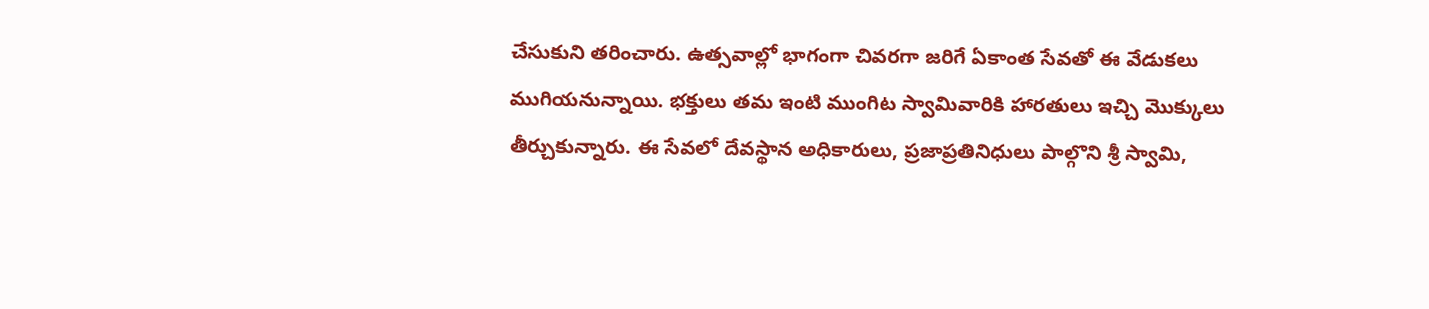చేసుకుని తరించారు. ఉత్సవాల్లో భాగంగా చివరగా జరిగే ఏకాంత సేవతో ఈ వేడుకలు ముగియనున్నాయి. భక్తులు తమ ఇంటి ముంగిట స్వామివారికి హారతులు ఇచ్చి మొక్కులు తీర్చుకున్నారు. ఈ సేవలో దేవస్థాన అధికారులు, ప్రజాప్రతినిధులు పాల్గొని శ్రీ స్వామి,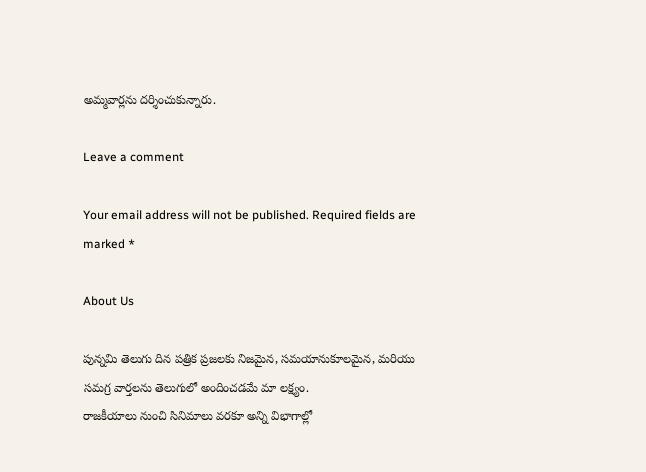అమ్మవార్లను దర్శించుకున్నారు.

Leave a comment

Your email address will not be published. Required fields are marked *

About Us

పున్నమి తెలుగు దిన పత్రిక ప్రజలకు నిజమైన, సమయానుకూలమైన, మరియు సమగ్ర వార్తలను తెలుగులో అందించడమే మా లక్ష్యం.
రాజకీయాలు నుంచి సినిమాలు వరకూ అన్ని విభాగాల్లో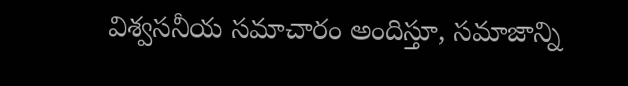విశ్వసనీయ సమాచారం అందిస్తూ, సమాజాన్ని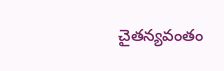చైతన్యవంతం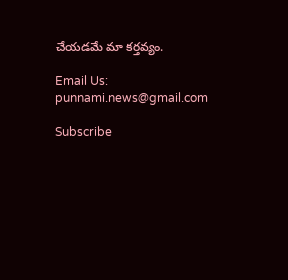చేయడమే మా కర్తవ్యం.

Email Us: punnami.news@gmail.com

Subscribe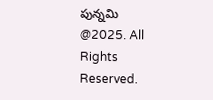పున్నమి  @2025. All Rights Reserved.